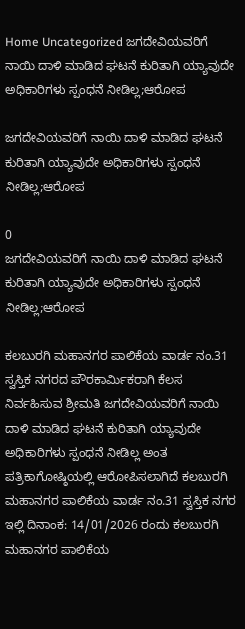Home Uncategorized ಜಗದೇವಿಯವರಿಗೆ ನಾಯಿ ದಾಳಿ ಮಾಡಿದ ಘಟನೆ ಕುರಿತಾಗಿ ಯ್ಯಾವುದೇ ಅಧಿಕಾರಿಗಳು ಸ್ಪಂಧನೆ ನೀಡಿಲ್ಲ;ಆರೋಪ

ಜಗದೇವಿಯವರಿಗೆ ನಾಯಿ ದಾಳಿ ಮಾಡಿದ ಘಟನೆ ಕುರಿತಾಗಿ ಯ್ಯಾವುದೇ ಅಧಿಕಾರಿಗಳು ಸ್ಪಂಧನೆ ನೀಡಿಲ್ಲ;ಆರೋಪ

0
ಜಗದೇವಿಯವರಿಗೆ ನಾಯಿ ದಾಳಿ ಮಾಡಿದ ಘಟನೆ ಕುರಿತಾಗಿ ಯ್ಯಾವುದೇ ಅಧಿಕಾರಿಗಳು ಸ್ಪಂಧನೆ ನೀಡಿಲ್ಲ;ಆರೋಪ

ಕಲಬುರಗಿ ಮಹಾನಗರ ಪಾಲಿಕೆಯ ವಾರ್ಡ ನಂ.31 ಸ್ವಸ್ತಿಕ ನಗರದ ಪೌರಕಾರ್ಮಿಕರಾಗಿ ಕೆಲಸ ನಿರ್ವಹಿಸುವ ಶ್ರೀಮತಿ ಜಗದೇವಿಯವರಿಗೆ ನಾಯಿ ದಾಳಿ ಮಾಡಿದ ಘಟನೆ ಕುರಿತಾಗಿ ಯ್ಯಾವುದೇ ಅಧಿಕಾರಿಗಳು ಸ್ಪಂಧನೆ ನೀಡಿಲ್ಲ ಅಂತ ಪತ್ರಿಕಾಗೋಷ್ಠಿಯಲ್ಲಿ ಆರೋಪಿಸಲಾಗಿದೆ ಕಲಬುರಗಿ ಮಹಾನಗರ ಪಾಲಿಕೆಯ ವಾರ್ಡ ನಂ.31 ಸ್ವಸ್ತಿಕ ನಗರ ಇಲ್ಲಿ ದಿನಾಂಕ: 14/01/2026 ರಂದು ಕಲಬುರಗಿ ಮಹಾನಗರ ಪಾಲಿಕೆಯ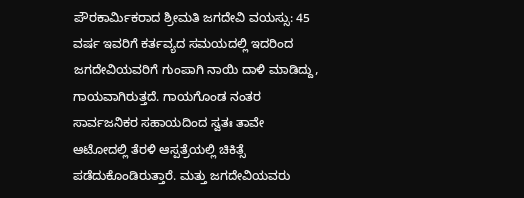ಪೌರಕಾರ್ಮಿಕರಾದ ಶ್ರೀಮತಿ ಜಗದೇವಿ ವಯಸ್ಸು: 45 ವರ್ಷ ಇವರಿಗೆ ಕರ್ತವ್ಯದ ಸಮಯದಲ್ಲಿ ಇದರಿಂದ ಜಗದೇವಿಯವರಿಗೆ ಗುಂಪಾಗಿ ನಾಯಿ ದಾಳಿ ಮಾಡಿದ್ದು, ಗಾಯವಾಗಿರುತ್ತದೆ. ಗಾಯಗೊಂಡ ನಂತರ ಸಾರ್ವಜನಿಕರ ಸಹಾಯದಿಂದ ಸ್ವತಃ ತಾವೇ ಆಟೋದಲ್ಲಿ ತೆರಳಿ ಆಸ್ಪತ್ರೆಯಲ್ಲಿ ಚಿಕಿತ್ಸೆ ಪಡೆದುಕೊಂಡಿರುತ್ತಾರೆ. ಮತ್ತು ಜಗದೇವಿಯವರು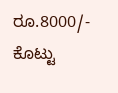ರೂ.8000/- ಕೊಟ್ಟು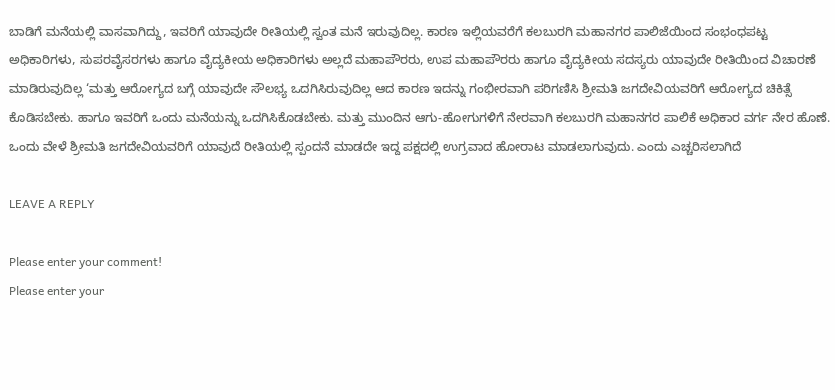ಬಾಡಿಗೆ ಮನೆಯಲ್ಲಿ ವಾಸವಾಗಿದ್ದು, ಇವರಿಗೆ ಯಾವುದೇ ರೀತಿಯಲ್ಲಿ ಸ್ವಂತ ಮನೆ ಇರುವುದಿಲ್ಲ. ಕಾರಣ ಇಲ್ಲಿಯವರೆಗೆ ಕಲಬುರಗಿ ಮಹಾನಗರ ಪಾಲಿಜೆಯಿಂದ ಸಂಭಂಧಪಟ್ಟ ಅಧಿಕಾರಿಗಳು, ಸುಪರವೈಸರಗಳು ಹಾಗೂ ವೈದ್ಯಕೀಯ ಅಧಿಕಾರಿಗಳು ಅಲ್ಲದೆ ಮಹಾಪೌರರು, ಉಪ ಮಹಾಪೌರರು ಹಾಗೂ ವೈದ್ಯಕೀಯ ಸದಸ್ಯರು ಯಾವುದೇ ರೀತಿಯಿಂದ ವಿಚಾರಣೆ ಮಾಡಿರುವುದಿಲ್ಲ ‘ಮತ್ತು ಆರೋಗ್ಯದ ಬಗ್ಗೆ ಯಾವುದೇ ಸೌಲಭ್ಯ ಒದಗಿಸಿರುವುದಿಲ್ಲ ಆದ ಕಾರಣ ಇದನ್ನು ಗಂಭೀರವಾಗಿ ಪರಿಗಣಿಸಿ ಶ್ರೀಮತಿ ಜಗದೇವಿಯವರಿಗೆ ಆರೋಗ್ಯದ ಚಿಕಿತ್ಸೆ ಕೊಡಿಸಬೇಕು. ಹಾಗೂ ಇವರಿಗೆ ಒಂದು ಮನೆಯನ್ನು ಒದಗಿಸಿಕೊಡಬೇಕು. ಮತ್ತು ಮುಂದಿನ ಆಗು-ಹೋಗುಗಳಿಗೆ ನೇರವಾಗಿ ಕಲಬುರಗಿ ಮಹಾನಗರ ಪಾಲಿಕೆ ಅಧಿಕಾರ ವರ್ಗ ನೇರ ಹೊಣೆ. ಒಂದು ವೇಳೆ ಶ್ರೀಮತಿ ಜಗದೇವಿಯವರಿಗೆ ಯಾವುದೆ ರೀತಿಯಲ್ಲಿ ಸ್ಪಂದನೆ ಮಾಡದೇ ಇದ್ದ ಪಕ್ಷದಲ್ಲಿ ಉಗ್ರವಾದ ಹೋರಾಟ ಮಾಡಲಾಗುವುದು. ಎಂದು ಎಚ್ಚರಿಸಲಾಗಿದೆ

LEAVE A REPLY

Please enter your comment!
Please enter your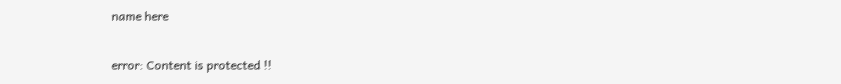name here

error: Content is protected !!